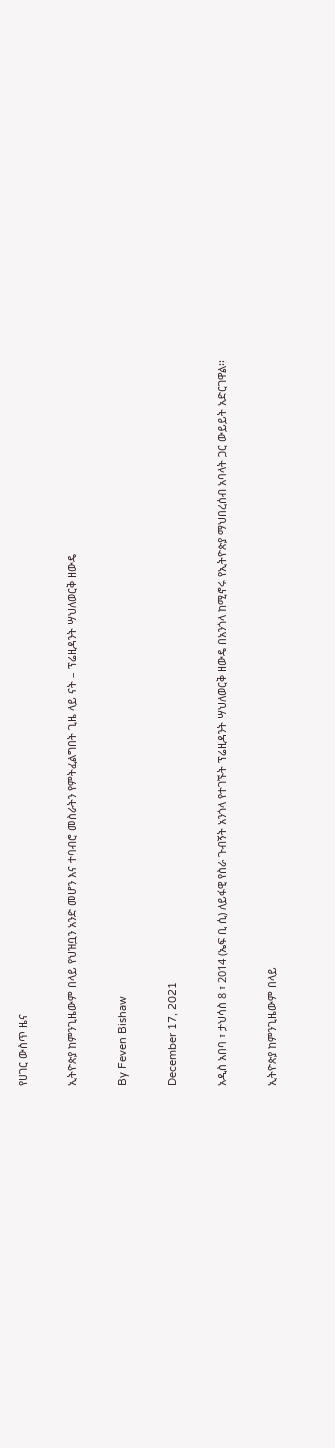የሀገር ውስጥ ዜና

ኢትዮጵያ ከምንጊዜውም በላይ የህዝቧን አንድ መሆን እና ተባብሮ መስራትን የምትፈልግበት ጊዜ ላይ ናት – ፕሬዚዳንት ሣህለወርቅ ዘውዴ

By Feven Bishaw

December 17, 2021

አዲስ አበባ ፣ ታህሳስ 8 ፣ 2014 (ኤፍ ቢ ሲ) ለይፋዊ የስራ ጉብኝት አንጎላ የተገኙት ፕሬዚዳንት ሣህለወርቅ ዘውዴ በአንጎላ ከሚኖሩ የኢትዮጵያ ማህበረሰብ አባላት ጋር ውይይት አድርገዋል፡፡

ኢትዮጵያ ከምንጊዜውም በላይ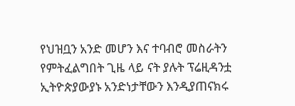የህዝቧን አንድ መሆን እና ተባብሮ መስራትን የምትፈልግበት ጊዜ ላይ ናት ያሉት ፕሬዚዳንቷ ኢትዮጵያውያኑ አንድነታቸውን እንዲያጠናክሩ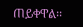ጠይቀዋል፡፡